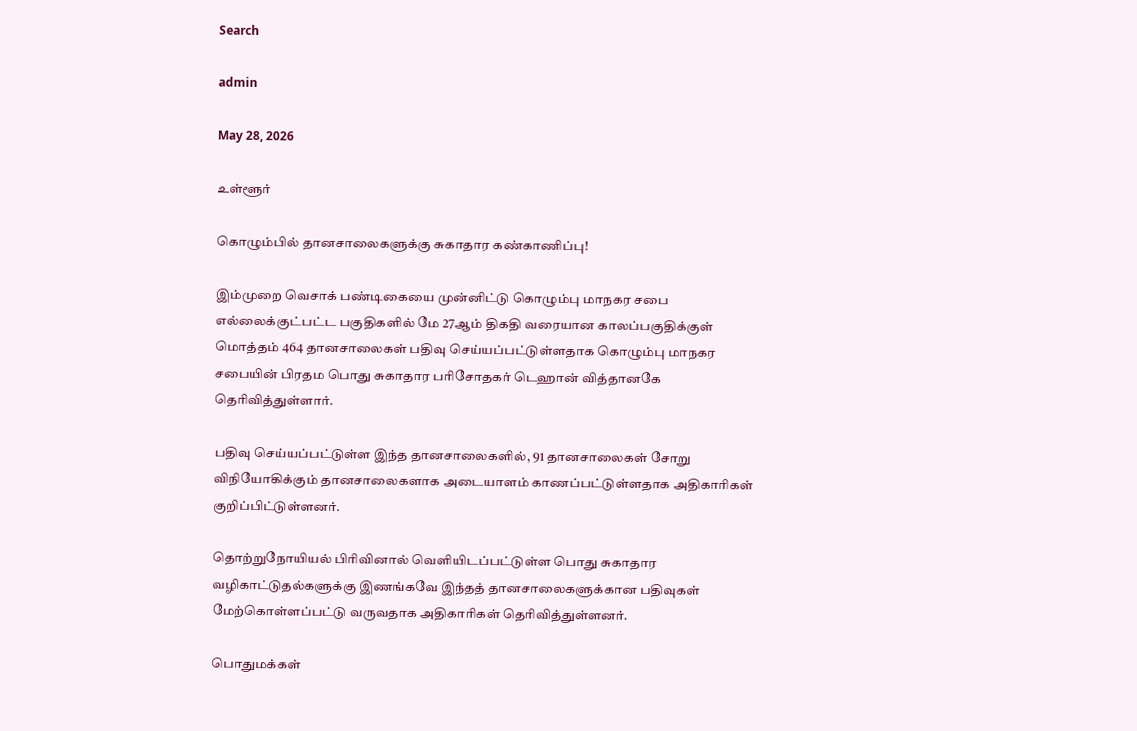Search

admin

May 28, 2026

உள்ளூர்

கொழும்பில் தானசாலைகளுக்கு சுகாதார கண்காணிப்பு!

இம்முறை வெசாக் பண்டிகையை முன்னிட்டு கொழும்பு மாநகர சபை எல்லைக்குட்பட்ட பகுதிகளில் மே 27ஆம் திகதி வரையான காலப்பகுதிக்குள் மொத்தம் 464 தானசாலைகள் பதிவு செய்யப்பட்டுள்ளதாக கொழும்பு மாநகர சபையின் பிரதம பொது சுகாதார பரிசோதகர் டெஹான் வித்தானகே தெரிவித்துள்ளார்.

பதிவு செய்யப்பட்டுள்ள இந்த தானசாலைகளில், 91 தானசாலைகள் சோறு விநியோகிக்கும் தானசாலைகளாக அடையாளம் காணப்பட்டுள்ளதாக அதிகாரிகள் குறிப்பிட்டுள்ளனர்.

தொற்றுநோயியல் பிரிவினால் வெளியிடப்பட்டுள்ள பொது சுகாதார வழிகாட்டுதல்களுக்கு இணங்கவே இந்தத் தானசாலைகளுக்கான பதிவுகள் மேற்கொள்ளப்பட்டு வருவதாக அதிகாரிகள் தெரிவித்துள்ளனர்.

பொதுமக்கள்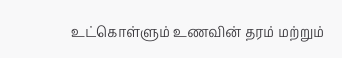உட்கொள்ளும் உணவின் தரம் மற்றும்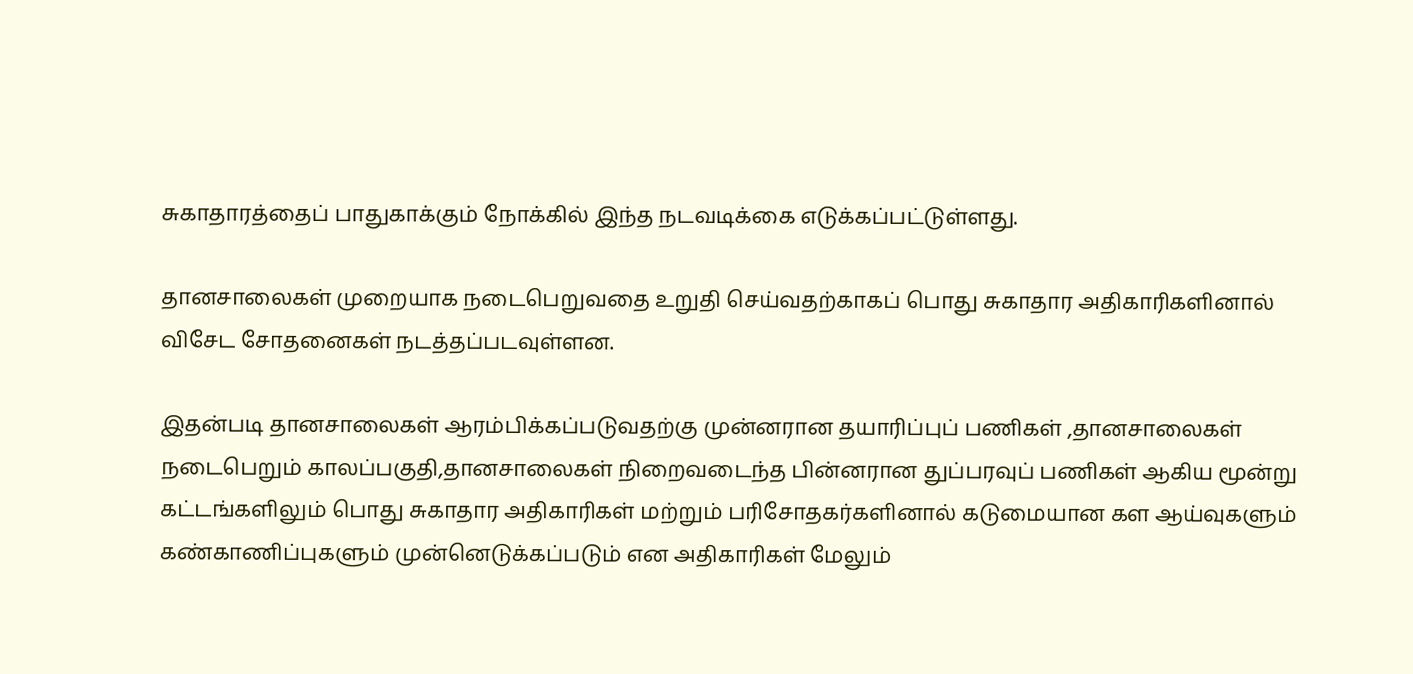சுகாதாரத்தைப் பாதுகாக்கும் நோக்கில் இந்த நடவடிக்கை எடுக்கப்பட்டுள்ளது.

தானசாலைகள் முறையாக நடைபெறுவதை உறுதி செய்வதற்காகப் பொது சுகாதார அதிகாரிகளினால் விசேட சோதனைகள் நடத்தப்படவுள்ளன.

இதன்படி தானசாலைகள் ஆரம்பிக்கப்படுவதற்கு முன்னரான தயாரிப்புப் பணிகள் ,தானசாலைகள் நடைபெறும் காலப்பகுதி,தானசாலைகள் நிறைவடைந்த பின்னரான துப்பரவுப் பணிகள் ஆகிய மூன்று கட்டங்களிலும் பொது சுகாதார அதிகாரிகள் மற்றும் பரிசோதகர்களினால் கடுமையான கள ஆய்வுகளும் கண்காணிப்புகளும் முன்னெடுக்கப்படும் என அதிகாரிகள் மேலும்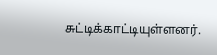சுட்டிக்காட்டியுள்ளனர்.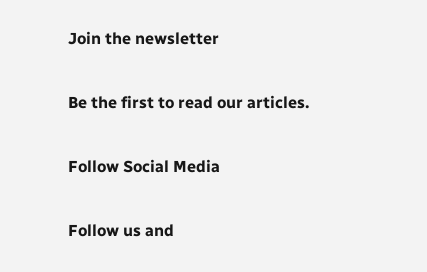Join the newsletter

Be the first to read our articles.

Follow Social Media

Follow us and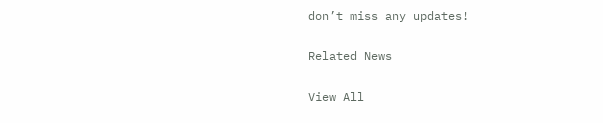don’t miss any updates!

Related News

View All